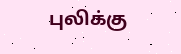புலிக்கு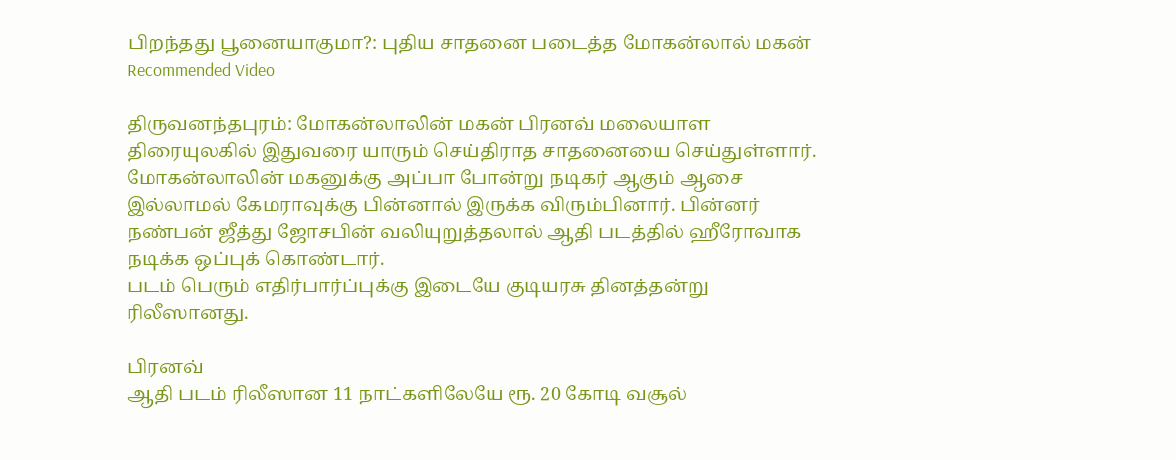பிறந்தது பூனையாகுமா?: புதிய சாதனை படைத்த மோகன்லால் மகன்
Recommended Video

திருவனந்தபுரம்: மோகன்லாலின் மகன் பிரனவ் மலையாள திரையுலகில் இதுவரை யாரும் செய்திராத சாதனையை செய்துள்ளார்.
மோகன்லாலின் மகனுக்கு அப்பா போன்று நடிகர் ஆகும் ஆசை இல்லாமல் கேமராவுக்கு பின்னால் இருக்க விரும்பினார். பின்னர் நண்பன் ஜீத்து ஜோசபின் வலியுறுத்தலால் ஆதி படத்தில் ஹீரோவாக நடிக்க ஒப்புக் கொண்டார்.
படம் பெரும் எதிர்பார்ப்புக்கு இடையே குடியரசு தினத்தன்று ரிலீஸானது.

பிரனவ்
ஆதி படம் ரிலீஸான 11 நாட்களிலேயே ரூ. 20 கோடி வசூல்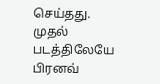செய்தது. முதல் படத்திலேயே பிரனவ்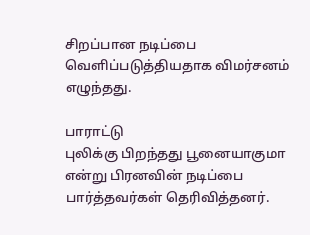சிறப்பான நடிப்பை வெளிப்படுத்தியதாக விமர்சனம் எழுந்தது.

பாராட்டு
புலிக்கு பிறந்தது பூனையாகுமா என்று பிரனவின் நடிப்பை பார்த்தவர்கள் தெரிவித்தனர்.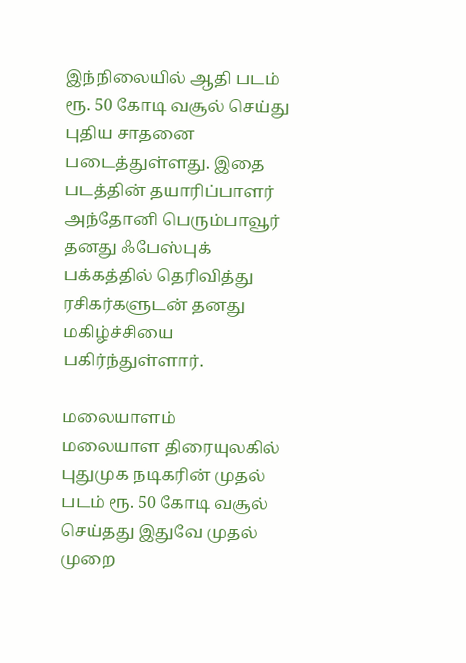இந்நிலையில் ஆதி படம் ரூ. 50 கோடி வசூல் செய்து புதிய சாதனை படைத்துள்ளது. இதை படத்தின் தயாரிப்பாளர் அந்தோனி பெரும்பாவூர் தனது ஃபேஸ்புக் பக்கத்தில் தெரிவித்து ரசிகர்களுடன் தனது மகிழ்ச்சியை பகிர்ந்துள்ளார்.

மலையாளம்
மலையாள திரையுலகில் புதுமுக நடிகரின் முதல் படம் ரூ. 50 கோடி வசூல் செய்தது இதுவே முதல் முறை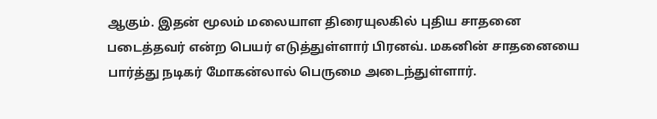ஆகும். இதன் மூலம் மலையாள திரையுலகில் புதிய சாதனை படைத்தவர் என்ற பெயர் எடுத்துள்ளார் பிரனவ். மகனின் சாதனையை பார்த்து நடிகர் மோகன்லால் பெருமை அடைந்துள்ளார்.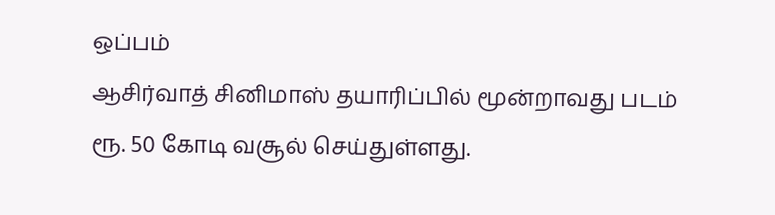ஒப்பம்
ஆசிர்வாத் சினிமாஸ் தயாரிப்பில் மூன்றாவது படம் ரூ. 50 கோடி வசூல் செய்துள்ளது.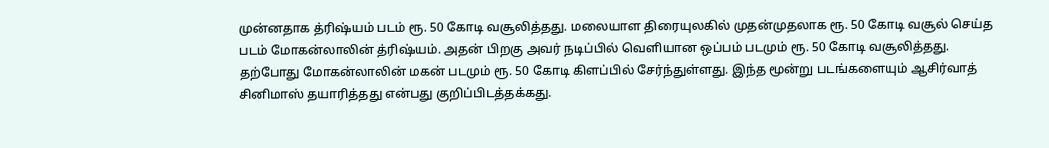முன்னதாக த்ரிஷ்யம் படம் ரூ. 50 கோடி வசூலித்தது. மலையாள திரையுலகில் முதன்முதலாக ரூ. 50 கோடி வசூல் செய்த படம் மோகன்லாலின் த்ரிஷ்யம். அதன் பிறகு அவர் நடிப்பில் வெளியான ஒப்பம் படமும் ரூ. 50 கோடி வசூலித்தது. தற்போது மோகன்லாலின் மகன் படமும் ரூ. 50 கோடி கிளப்பில் சேர்ந்துள்ளது. இந்த மூன்று படங்களையும் ஆசிர்வாத் சினிமாஸ் தயாரித்தது என்பது குறிப்பிடத்தக்கது.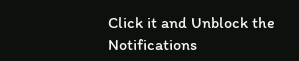Click it and Unblock the Notifications